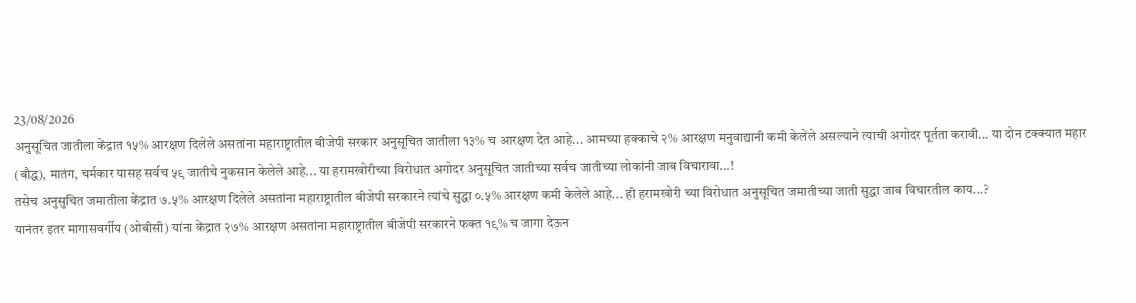23/08/2026
अनुसूचित जातीला केंद्रात १५% आरक्षण दिलेले असतांना महाराष्ट्रातील बीजेपी सरकार अनुसूचित जातीला १३% च आरक्षण देत आहे... आमच्या हक्काचे २% आरक्षण मनुवाद्यानी कमी केलेले असल्याने त्याची अगोदर पूर्तता करावी... या दोन टक्क्यात महार (बौद्ध), मातंग, चर्मकार यासह सर्वच ५९ जातीचे नुकसान केलेले आहे... या हरामखोरीच्या विरोधात अगोदर अनुसूचित जातीच्या सर्वच जातीच्या लोकांनी जाब विचारावा...!
तसेच अनुसुचित जमातीला केंद्रात ७.५% आरक्षण दिलेले असतांना महाराष्ट्रातील बीजेपी सरकारने त्यांचे सुद्धा ०.५% आरक्षण कमी केलेले आहे... ही हरामखोरी च्या विरोधात अनुसूचित जमातीच्या जाती सुद्धा जाब विचारतील काय...?
यानंतर इतर मागासवर्गीय (ओबीसी) यांना केंद्रात २७% आरक्षण असतांना महाराष्ट्रातील बीजेपी सरकारने फक्त १९% च जागा देऊन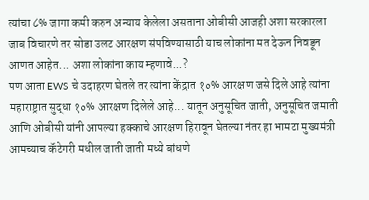त्यांचा ८% जागा कमी करुन अन्याय केलेला असताना ओबीसी आजही अशा सरकारला जाब विचारणे तर सोडा उलट आरक्षण संपविण्यासाठी याच लोकांना मत देऊन निवडून आणत आहेत... अशा लोकांना काय म्हणावे...?
पण आता EWS चे उदाहरण घेतले तर त्यांना केंद्रात १०% आरक्षण जसे दिले आहे त्यांना महाराष्ट्रात सुद्धा १०% आरक्षण दिलेले आहे... यातून अनुसूचित जाती, अनुसूचित जमाती आणि ओबीसी यांनी आपल्या हक्काचे आरक्षण हिरावून घेतल्या नंतर हा भामटा मुख्यमंत्री आमच्याच कॅटेगरी मधील जाती जाती मध्ये बांधणे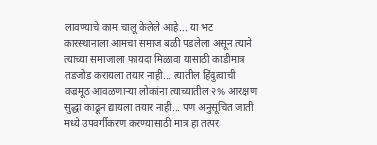लावण्याचे काम चालू केलेले आहे... या भट कारस्थानाला आमचा समाज बळी पडलेला असून त्याने त्याच्या समाजाला फायदा मिळावा यासाठी काडीमात्र तडजोड करायला तयार नाही... त्यातील हिंदुत्वाची वज्रमूठ आवळणाऱ्या लोकांना त्याच्यातील २% आरक्षण सुद्धा काढून द्यायला तयार नाही... पण अनुसूचित जाती मध्ये उपवर्गीकरण करण्यासाठी मात्र हा तत्पर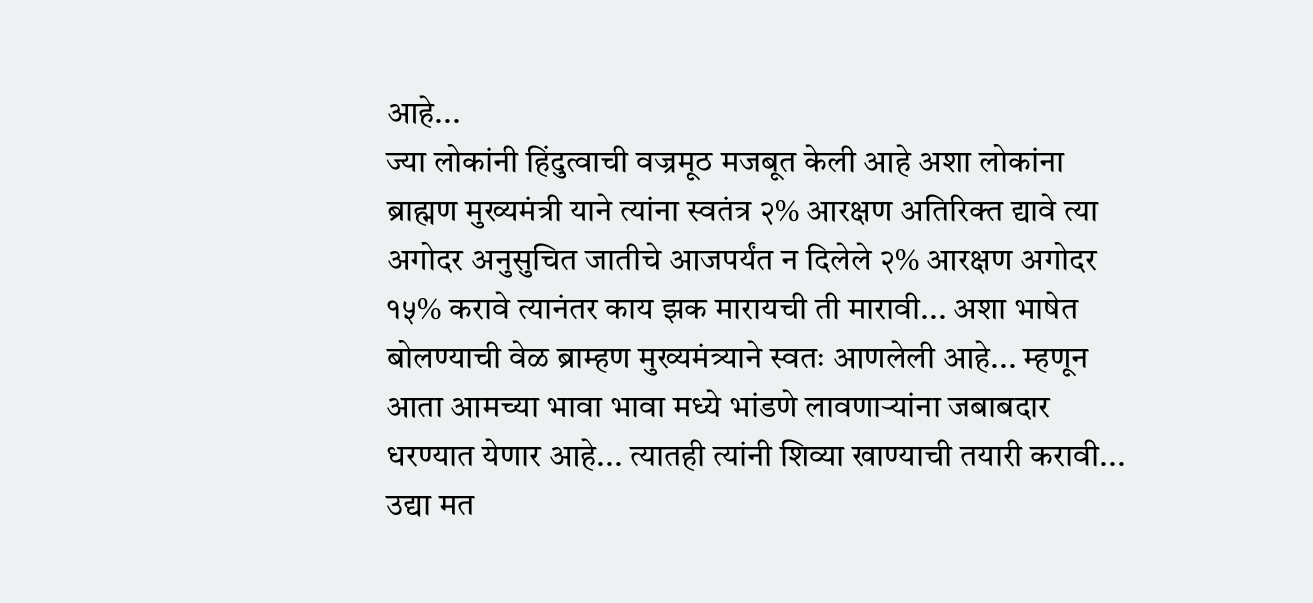आहे...
ज्या लोकांनी हिंदुत्वाची वज्रमूठ मजबूत केली आहे अशा लोकांना ब्राह्मण मुख्यमंत्री याने त्यांना स्वतंत्र २% आरक्षण अतिरिक्त द्यावे त्या अगोदर अनुसुचित जातीचे आजपर्यंत न दिलेले २% आरक्षण अगोदर १५% करावे त्यानंतर काय झक मारायची ती मारावी... अशा भाषेत बोलण्याची वेळ ब्राम्हण मुख्यमंत्र्याने स्वतः आणलेली आहे... म्हणून आता आमच्या भावा भावा मध्ये भांडणे लावणाऱ्यांना जबाबदार धरण्यात येणार आहे... त्यातही त्यांनी शिव्या खाण्याची तयारी करावी... उद्या मत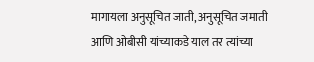मागायला अनुसूचित जाती, अनुसूचित जमाती आणि ओबीसी यांच्याकडे याल तर त्यांच्या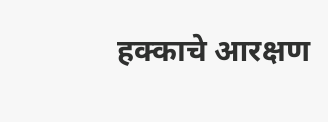हक्काचे आरक्षण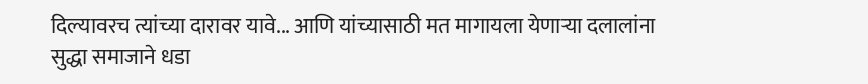दिल्यावरच त्यांच्या दारावर यावे... आणि यांच्यासाठी मत मागायला येणाऱ्या दलालांना सुद्धा समाजाने धडा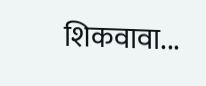शिकवावा...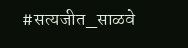#सत्यजीत_साळवे